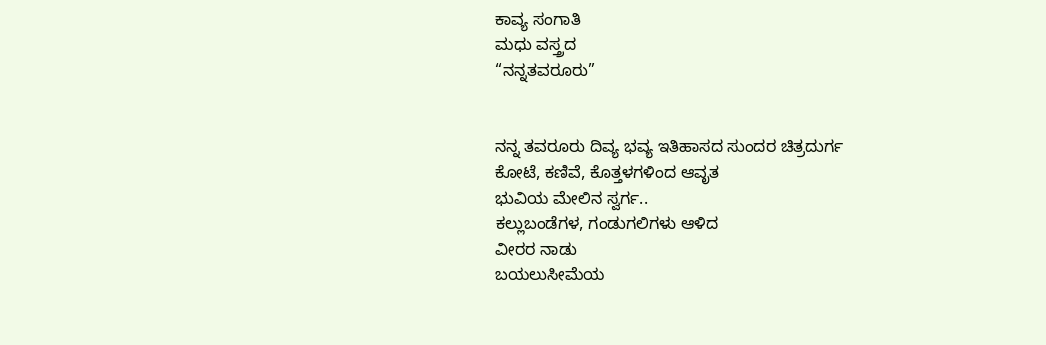ಕಾವ್ಯ ಸಂಗಾತಿ
ಮಧು ವಸ್ತ್ರದ
“ನನ್ನತವರೂರು”


ನನ್ನ ತವರೂರು ದಿವ್ಯ ಭವ್ಯ ಇತಿಹಾಸದ ಸುಂದರ ಚಿತ್ರದುರ್ಗ
ಕೋಟೆ, ಕಣಿವೆ, ಕೊತ್ತಳಗಳಿಂದ ಆವೃತ
ಭುವಿಯ ಮೇಲಿನ ಸ್ವರ್ಗ..
ಕಲ್ಲುಬಂಡೆಗಳ, ಗಂಡುಗಲಿಗಳು ಆಳಿದ
ವೀರರ ನಾಡು
ಬಯಲುಸೀಮೆಯ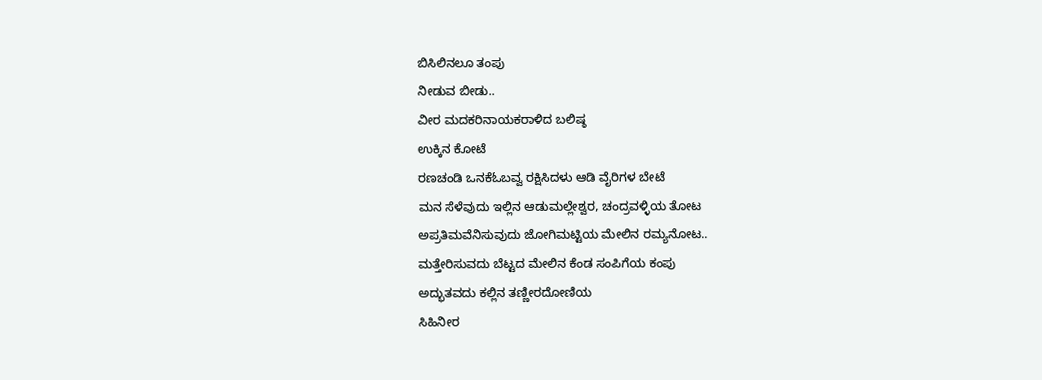ಬಿಸಿಲಿನಲೂ ತಂಪು
ನೀಡುವ ಬೀಡು..
ವೀರ ಮದಕರಿನಾಯಕರಾಳಿದ ಬಲಿಷ್ಠ
ಉಕ್ಕಿನ ಕೋಟೆ
ರಣಚಂಡಿ ಒನಕೆಓಬವ್ವ ರಕ್ಷಿಸಿದಳು ಆಡಿ ವೈರಿಗಳ ಬೇಟೆ
ಮನ ಸೆಳೆವುದು ಇಲ್ಲಿನ ಆಡುಮಲ್ಲೇಶ್ವರ, ಚಂದ್ರವಳ್ಳಿಯ ತೋಟ
ಅಪ್ರತಿಮವೆನಿಸುವುದು ಜೋಗಿಮಟ್ಟಿಯ ಮೇಲಿನ ರಮ್ಯನೋಟ..
ಮತ್ತೇರಿಸುವದು ಬೆಟ್ಟದ ಮೇಲಿನ ಕೆಂಡ ಸಂಪಿಗೆಯ ಕಂಪು
ಅದ್ಭುತವದು ಕಲ್ಲಿನ ತಣ್ಣೀರದೋಣಿಯ
ಸಿಹಿನೀರ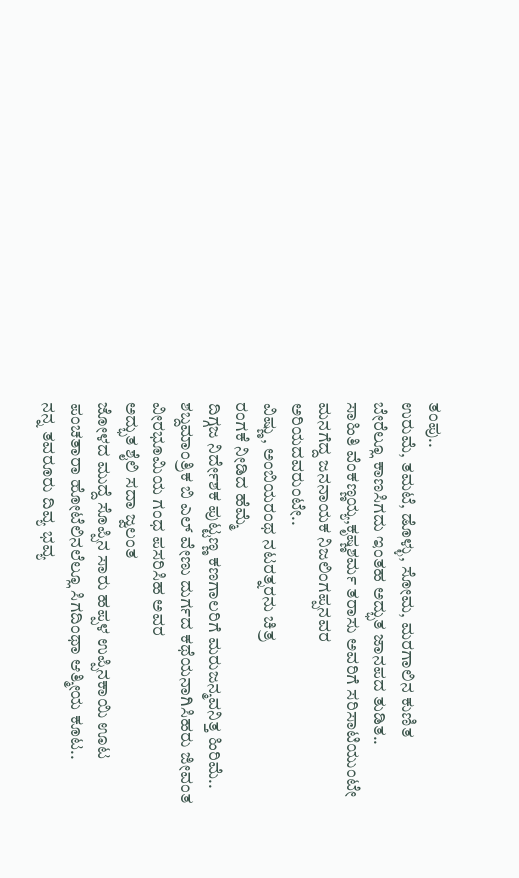ತಂಪು..
ಉರುಮೆ, ತಮಟೆ, ಡೊಳ್ಳು, ಸೋಮ, ಮರಗಾಲಿನ ಕುಣಿತ
ಬೇರೆಲ್ಲೂ ಕಾಣಸಿಗದು ಇಂತಹ ಅದ್ಭುತ ಜಾನಪದ ತುಡಿತ..
ಸಾಹಿತಿ ವೆಂಕಣ್ಣಯ್ಯ,ಕೃಷ್ಣಶರ್ಮ ತರಾಸು ಅವರಿಗೆ ಸರಿಸಾಟಿಯುಂಟೇ
ಮನಗೆದ್ದ ಜನನಾಯಕ ನಿಜಲಿಂಗಪ್ಪನವರ
ಅರಿಯದವರುಂಟೇ..
ವಿಷ್ಣು, ಅಂಬಿಯರಂಥ ನಟರತ್ನರನು ಚಿತ್ರ
ರಂಗಕೆ ನೀಡಿದ ಹೆಮ್ಮೆ
ದಿಗ್ಗಜ ನಿರ್ದೇಶಕ ಪುಟ್ಟಣ್ಣ ಕಣಗಾಲರಿಗೆ ಮರುಜನ್ಮವನಿತ್ತ ಹಿರಿಮೆ..
ಶಬ್ದಮಾಂತ್ರಿಕ ಬಿ ಎಲ್ ವೇಣು ದುರ್ಗದ ಕಥೆಯನಾಗಿಸಿಹರು ಜೀವಂತ
ವೀರಭೂಮಿಯ ಗಂಧ ಪಸರಿಸಿಹ ಅವರ
ಅದ್ಭುತ ಶೈಲಿ ಸದಾ ಜ್ವಲಂತ
ಜೋಳದ ಮುದ್ದೆ ಸೊಪ್ಪಿನ ಸಾರು ಹಪ್ಪಳ ಉಪ್ಪಿನಕಾಯಿ ಊಟ
ಪಂಚತಾರಾ ಹೋಟೆಲಿನಲೆಲ್ಲೂ ಸಿಗದಿಂಥಾ ಆತ್ಮೀಯ ಕೂಟ..
ನನ್ನ ತವರೂರು ದಿವ್ಯ ಭವ್ಯ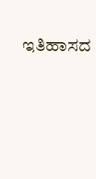ಇತಿಹಾಸದ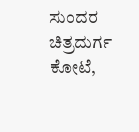ಸುಂದರ ಚಿತ್ರದುರ್ಗ
ಕೋಟೆ,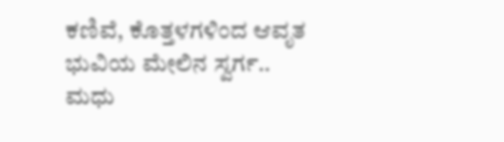ಕಣಿವೆ, ಕೊತ್ತಳಗಳಿಂದ ಆವೃತ
ಭುವಿಯ ಮೇಲಿನ ಸ್ವರ್ಗ..
ಮಧು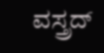ವಸ್ತ್ರದ್